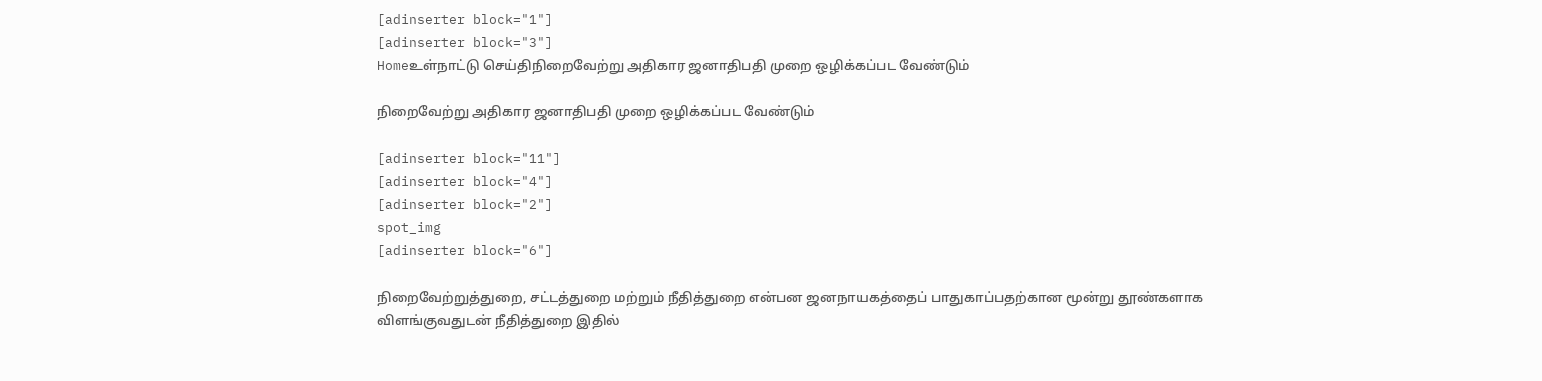[adinserter block="1"]
[adinserter block="3"]
Homeஉள்நாட்டு செய்திநிறைவேற்று அதிகார ஜனாதிபதி முறை ஒழிக்கப்பட வேண்டும்

நிறைவேற்று அதிகார ஜனாதிபதி முறை ஒழிக்கப்பட வேண்டும்

[adinserter block="11"]
[adinserter block="4"]
[adinserter block="2"]
spot_img
[adinserter block="6"]

நிறைவேற்றுத்துறை, சட்டத்துறை மற்றும் நீதித்துறை என்பன ஜனநாயகத்தைப் பாதுகாப்பதற்கான மூன்று தூண்களாக விளங்குவதுடன் நீதித்துறை இதில்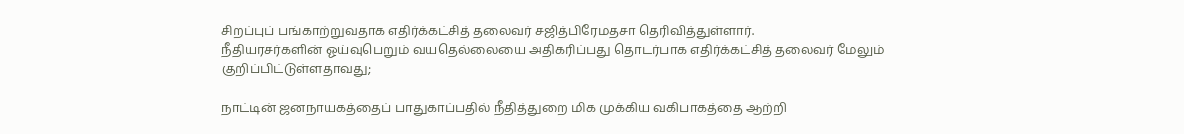சிறப்புப் பங்காற்றுவதாக எதிர்க்கட்சித் தலைவர் சஜித்பிரேமதசா தெரிவித்துள்ளார்.
நீதியரசர்களின் ஓய்வுபெறும் வயதெல்லையை அதிகரிப்பது தொடர்பாக எதிர்க்கட்சித் தலைவர் மேலும் குறிப்பிட்டுள்ளதாவது;

நாட்டின் ஜனநாயகத்தைப் பாதுகாப்பதில் நீதித்துறை மிக முக்கிய வகிபாகத்தை ஆற்றி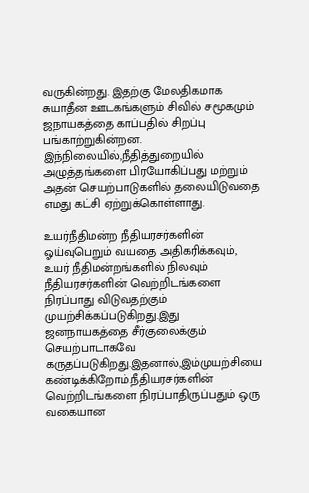வருகின்றது. இதற்கு மேலதிகமாக சுயாதீன ஊடகங்களும் சிவில் சமூகமும் ஜநாயகத்தை காப்பதில் சிறப்பு பங்காற்றுகின்றன. இந்நிலையில்,நீதித்துறையில் அழுத்தங்களை பிரயோகிப்பது மற்றும் அதன் செயற்பாடுகளில் தலையிடுவதை எமது கட்சி ஏற்றுக்கொள்ளாது.

உயர்நீதிமன்ற நீதியரசர்களின் ஓய்வுபெறும் வயதை அதிகரிக்கவும், உயர் நீதிமன்றங்களில் நிலவும் நீதியரசர்களின் வெற்றிடங்களை நிரப்பாது விடுவதற்கும் முயற்சிக்கப்படுகிறது.இது ஜனநாயகத்தை சீர்குலைக்கும் செயற்பாடாகவே கருதப்படுகிறது.இதனால்,இம்முயற்சியை கண்டிக்கிறோம்.நீதியரசர்களின் வெற்றிடங்களை நிரப்பாதிருப்பதும் ஒரு வகையான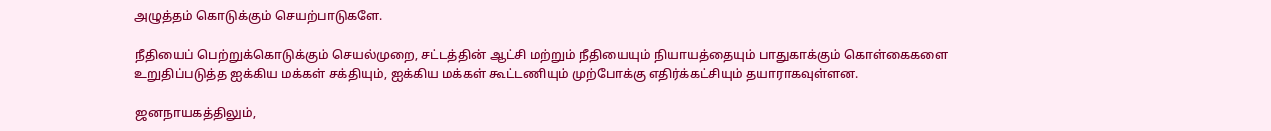அழுத்தம் கொடுக்கும் செயற்பாடுகளே.

நீதியைப் பெற்றுக்கொடுக்கும் செயல்முறை, சட்டத்தின் ஆட்சி மற்றும் நீதியையும் நியாயத்தையும் பாதுகாக்கும் கொள்கைகளை உறுதிப்படுத்த ஐக்கிய மக்கள் சக்தியும், ஐக்கிய மக்கள் கூட்டணியும் முற்போக்கு எதிர்க்கட்சியும் தயாராகவுள்ளன.

ஜனநாயகத்திலும்,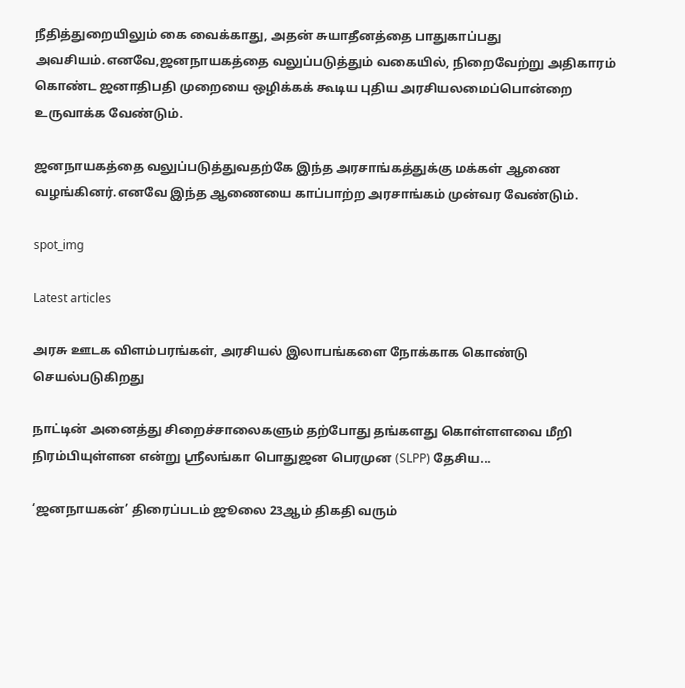நீதித்துறையிலும் கை வைக்காது, அதன் சுயாதீனத்தை பாதுகாப்பது அவசியம்.எனவே,ஜனநாயகத்தை வலுப்படுத்தும் வகையில், நிறைவேற்று அதிகாரம் கொண்ட ஜனாதிபதி முறையை ஒழிக்கக் கூடிய புதிய அரசியலமைப்பொன்றை உருவாக்க வேண்டும்.

ஜனநாயகத்தை வலுப்படுத்துவதற்கே இந்த அரசாங்கத்துக்கு மக்கள் ஆணை வழங்கினர்.எனவே இந்த ஆணையை காப்பாற்ற அரசாங்கம் முன்வர வேண்டும்.

spot_img

Latest articles

அரசு ஊடக விளம்பரங்கள், அரசியல் இலாபங்களை நோக்காக கொண்டு செயல்படுகிறது

நாட்டின் அனைத்து சிறைச்சாலைகளும் தற்போது தங்களது கொள்ளளவை மீறி நிரம்பியுள்ளன என்று ஸ்ரீலங்கா பொதுஜன பெரமுன (SLPP) தேசிய...

‘ஜனநாயகன்’ திரைப்படம் ஜூலை 23ஆம் திகதி வரும்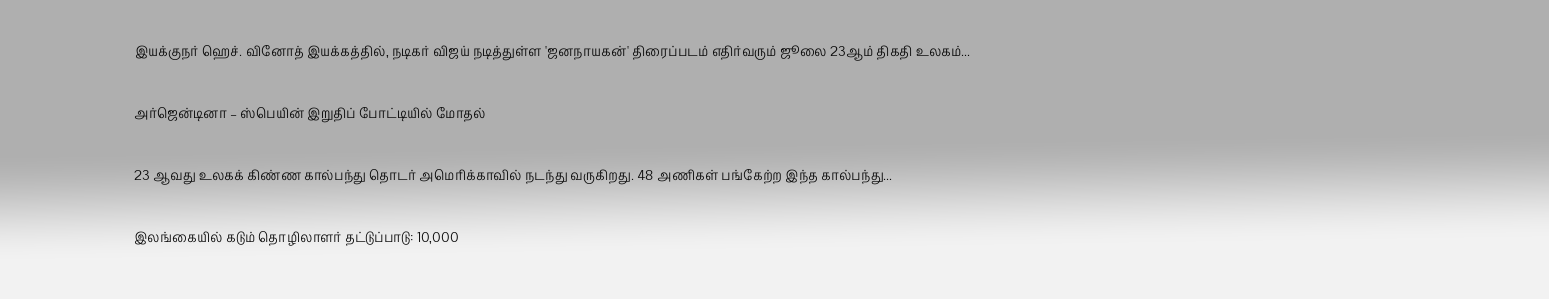இயக்குநர் ஹெச். வினோத் இயக்கத்தில், நடிகர் விஜய் நடித்துள்ள 'ஜனநாயகன்' திரைப்படம் எதிர்வரும் ஜூலை 23ஆம் திகதி உலகம்...

அர்ஜென்டினா – ஸ்பெயின் இறுதிப் போட்டியில் மோதல்

23 ஆவது உலகக் கிண்ண கால்பந்து தொடர் அமெரிக்காவில் நடந்து வருகிறது. 48 அணிகள் பங்கேற்ற இந்த கால்பந்து...

இலங்கையில் கடும் தொழிலாளர் தட்டுப்பாடு: 10,000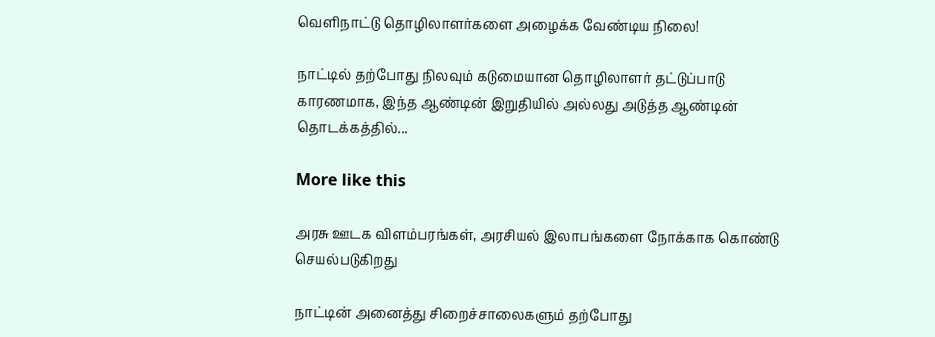வெளிநாட்டு தொழிலாளர்களை அழைக்க வேண்டிய நிலை!

நாட்டில் தற்போது நிலவும் கடுமையான தொழிலாளர் தட்டுப்பாடு காரணமாக, இந்த ஆண்டின் இறுதியில் அல்லது அடுத்த ஆண்டின் தொடக்கத்தில்...

More like this

அரசு ஊடக விளம்பரங்கள், அரசியல் இலாபங்களை நோக்காக கொண்டு செயல்படுகிறது

நாட்டின் அனைத்து சிறைச்சாலைகளும் தற்போது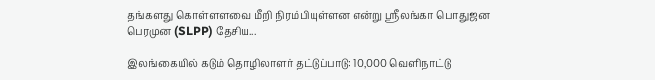தங்களது கொள்ளளவை மீறி நிரம்பியுள்ளன என்று ஸ்ரீலங்கா பொதுஜன பெரமுன (SLPP) தேசிய...

இலங்கையில் கடும் தொழிலாளர் தட்டுப்பாடு: 10,000 வெளிநாட்டு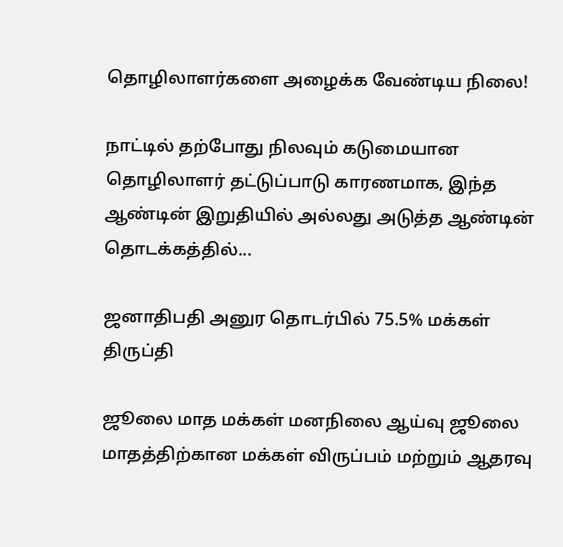தொழிலாளர்களை அழைக்க வேண்டிய நிலை!

நாட்டில் தற்போது நிலவும் கடுமையான தொழிலாளர் தட்டுப்பாடு காரணமாக, இந்த ஆண்டின் இறுதியில் அல்லது அடுத்த ஆண்டின் தொடக்கத்தில்...

ஜனாதிபதி அனுர தொடர்பில் 75.5% மக்கள் திருப்தி

ஜூலை மாத மக்கள் மனநிலை ஆய்வு ஜூலை மாதத்திற்கான மக்கள் விருப்பம் மற்றும் ஆதரவு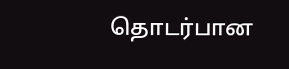தொடர்பான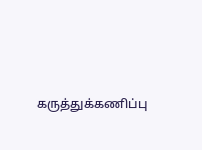கருத்துக்கணிப்பு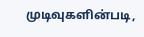முடிவுகளின்படி,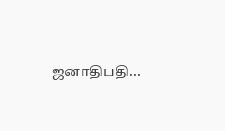ஜனாதிபதி...